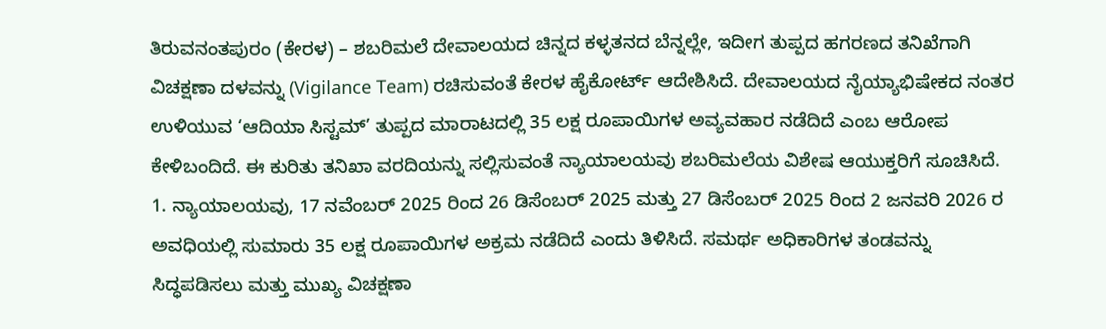ತಿರುವನಂತಪುರಂ (ಕೇರಳ) – ಶಬರಿಮಲೆ ದೇವಾಲಯದ ಚಿನ್ನದ ಕಳ್ಳತನದ ಬೆನ್ನಲ್ಲೇ, ಇದೀಗ ತುಪ್ಪದ ಹಗರಣದ ತನಿಖೆಗಾಗಿ ವಿಚಕ್ಷಣಾ ದಳವನ್ನು (Vigilance Team) ರಚಿಸುವಂತೆ ಕೇರಳ ಹೈಕೋರ್ಟ್ ಆದೇಶಿಸಿದೆ. ದೇವಾಲಯದ ನೈಯ್ಯಾಭಿಷೇಕದ ನಂತರ ಉಳಿಯುವ ‘ಆದಿಯಾ ಸಿಸ್ಟಮ್’ ತುಪ್ಪದ ಮಾರಾಟದಲ್ಲಿ 35 ಲಕ್ಷ ರೂಪಾಯಿಗಳ ಅವ್ಯವಹಾರ ನಡೆದಿದೆ ಎಂಬ ಆರೋಪ ಕೇಳಿಬಂದಿದೆ. ಈ ಕುರಿತು ತನಿಖಾ ವರದಿಯನ್ನು ಸಲ್ಲಿಸುವಂತೆ ನ್ಯಾಯಾಲಯವು ಶಬರಿಮಲೆಯ ವಿಶೇಷ ಆಯುಕ್ತರಿಗೆ ಸೂಚಿಸಿದೆ.
1. ನ್ಯಾಯಾಲಯವು, 17 ನವೆಂಬರ್ 2025 ರಿಂದ 26 ಡಿಸೆಂಬರ್ 2025 ಮತ್ತು 27 ಡಿಸೆಂಬರ್ 2025 ರಿಂದ 2 ಜನವರಿ 2026 ರ ಅವಧಿಯಲ್ಲಿ ಸುಮಾರು 35 ಲಕ್ಷ ರೂಪಾಯಿಗಳ ಅಕ್ರಮ ನಡೆದಿದೆ ಎಂದು ತಿಳಿಸಿದೆ. ಸಮರ್ಥ ಅಧಿಕಾರಿಗಳ ತಂಡವನ್ನು ಸಿದ್ಧಪಡಿಸಲು ಮತ್ತು ಮುಖ್ಯ ವಿಚಕ್ಷಣಾ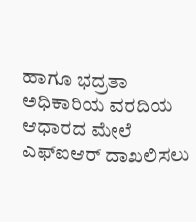ಹಾಗೂ ಭದ್ರತಾ ಅಧಿಕಾರಿಯ ವರದಿಯ ಆಧಾರದ ಮೇಲೆ ಎಫ್ಐಆರ್ ದಾಖಲಿಸಲು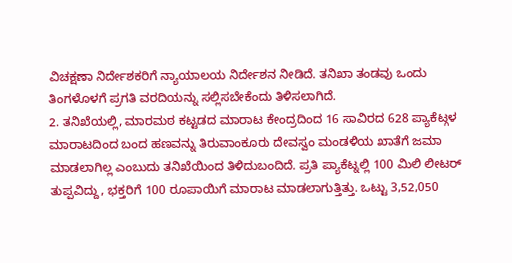ವಿಚಕ್ಷಣಾ ನಿರ್ದೇಶಕರಿಗೆ ನ್ಯಾಯಾಲಯ ನಿರ್ದೇಶನ ನೀಡಿದೆ. ತನಿಖಾ ತಂಡವು ಒಂದು ತಿಂಗಳೊಳಗೆ ಪ್ರಗತಿ ವರದಿಯನ್ನು ಸಲ್ಲಿಸಬೇಕೆಂದು ತಿಳಿಸಲಾಗಿದೆ.
2. ತನಿಖೆಯಲ್ಲಿ, ಮಾರಮಠ ಕಟ್ಟಡದ ಮಾರಾಟ ಕೇಂದ್ರದಿಂದ 16 ಸಾವಿರದ 628 ಪ್ಯಾಕೆಟ್ಗಳ ಮಾರಾಟದಿಂದ ಬಂದ ಹಣವನ್ನು ತಿರುವಾಂಕೂರು ದೇವಸ್ವಂ ಮಂಡಳಿಯ ಖಾತೆಗೆ ಜಮಾ ಮಾಡಲಾಗಿಲ್ಲ ಎಂಬುದು ತನಿಖೆಯಿಂದ ತಿಳಿದುಬಂದಿದೆ. ಪ್ರತಿ ಪ್ಯಾಕೆಟ್ನಲ್ಲಿ 100 ಮಿಲಿ ಲೀಟರ್ ತುಪ್ಪವಿದ್ದು, ಭಕ್ತರಿಗೆ 100 ರೂಪಾಯಿಗೆ ಮಾರಾಟ ಮಾಡಲಾಗುತ್ತಿತ್ತು. ಒಟ್ಟು 3,52,050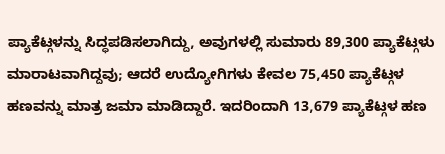ಪ್ಯಾಕೆಟ್ಗಳನ್ನು ಸಿದ್ಧಪಡಿಸಲಾಗಿದ್ದು, ಅವುಗಳಲ್ಲಿ ಸುಮಾರು 89,300 ಪ್ಯಾಕೆಟ್ಗಳು ಮಾರಾಟವಾಗಿದ್ದವು; ಆದರೆ ಉದ್ಯೋಗಿಗಳು ಕೇವಲ 75,450 ಪ್ಯಾಕೆಟ್ಗಳ ಹಣವನ್ನು ಮಾತ್ರ ಜಮಾ ಮಾಡಿದ್ದಾರೆ. ಇದರಿಂದಾಗಿ 13,679 ಪ್ಯಾಕೆಟ್ಗಳ ಹಣ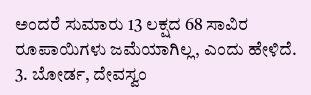ಅಂದರೆ ಸುಮಾರು 13 ಲಕ್ಷದ 68 ಸಾವಿರ ರೂಪಾಯಿಗಳು ಜಮೆಯಾಗಿಲ್ಲ, ಎಂದು ಹೇಳಿದೆ.
3. ಬೋರ್ಡ, ದೇವಸ್ವಂ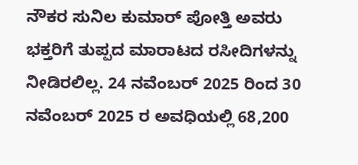ನೌಕರ ಸುನಿಲ ಕುಮಾರ್ ಪೋತ್ತಿ ಅವರು ಭಕ್ತರಿಗೆ ತುಪ್ಪದ ಮಾರಾಟದ ರಸೀದಿಗಳನ್ನು ನೀಡಿರಲಿಲ್ಲ. 24 ನವೆಂಬರ್ 2025 ರಿಂದ 30 ನವೆಂಬರ್ 2025 ರ ಅವಧಿಯಲ್ಲಿ 68,200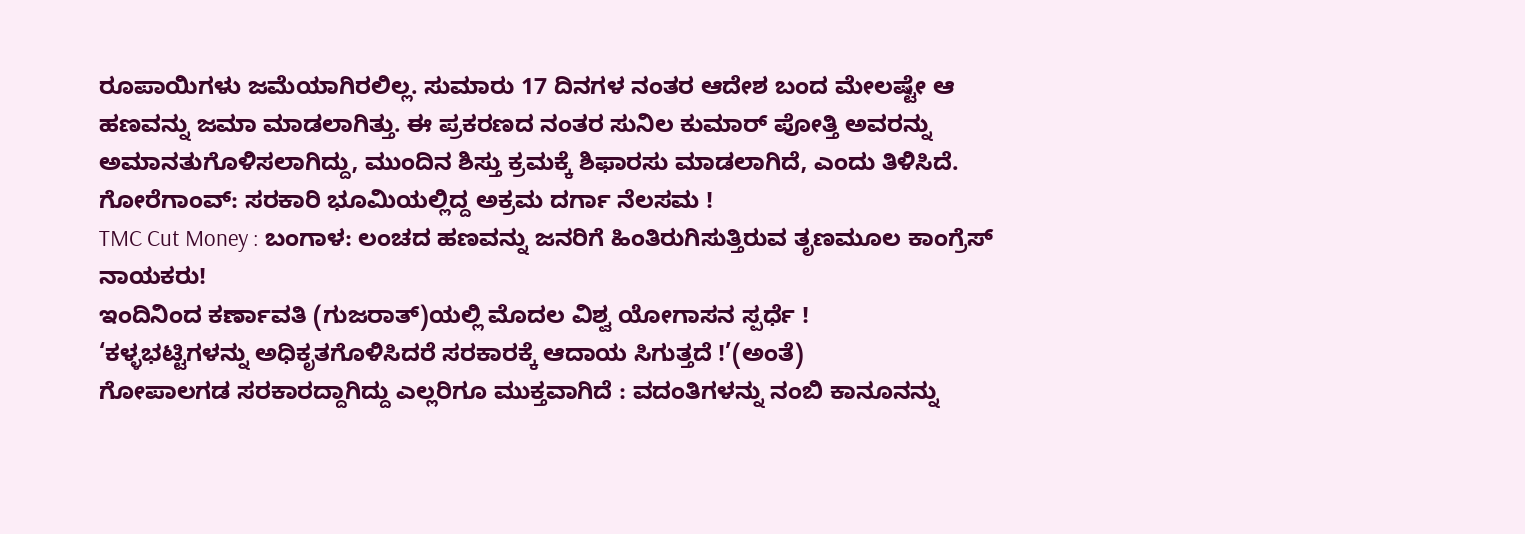ರೂಪಾಯಿಗಳು ಜಮೆಯಾಗಿರಲಿಲ್ಲ. ಸುಮಾರು 17 ದಿನಗಳ ನಂತರ ಆದೇಶ ಬಂದ ಮೇಲಷ್ಟೇ ಆ ಹಣವನ್ನು ಜಮಾ ಮಾಡಲಾಗಿತ್ತು. ಈ ಪ್ರಕರಣದ ನಂತರ ಸುನಿಲ ಕುಮಾರ್ ಪೋತ್ತಿ ಅವರನ್ನು ಅಮಾನತುಗೊಳಿಸಲಾಗಿದ್ದು, ಮುಂದಿನ ಶಿಸ್ತು ಕ್ರಮಕ್ಕೆ ಶಿಫಾರಸು ಮಾಡಲಾಗಿದೆ, ಎಂದು ತಿಳಿಸಿದೆ.
ಗೋರೆಗಾಂವ್: ಸರಕಾರಿ ಭೂಮಿಯಲ್ಲಿದ್ದ ಅಕ್ರಮ ದರ್ಗಾ ನೆಲಸಮ !
TMC Cut Money : ಬಂಗಾಳ: ಲಂಚದ ಹಣವನ್ನು ಜನರಿಗೆ ಹಿಂತಿರುಗಿಸುತ್ತಿರುವ ತೃಣಮೂಲ ಕಾಂಗ್ರೆಸ್ ನಾಯಕರು!
ಇಂದಿನಿಂದ ಕರ್ಣಾವತಿ (ಗುಜರಾತ್)ಯಲ್ಲಿ ಮೊದಲ ವಿಶ್ವ ಯೋಗಾಸನ ಸ್ಪರ್ಧೆ !
‘ಕಳ್ಳಭಟ್ಟಿಗಳನ್ನು ಅಧಿಕೃತಗೊಳಿಸಿದರೆ ಸರಕಾರಕ್ಕೆ ಆದಾಯ ಸಿಗುತ್ತದೆ !’(ಅಂತೆ)
ಗೋಪಾಲಗಡ ಸರಕಾರದ್ದಾಗಿದ್ದು ಎಲ್ಲರಿಗೂ ಮುಕ್ತವಾಗಿದೆ : ವದಂತಿಗಳನ್ನು ನಂಬಿ ಕಾನೂನನ್ನು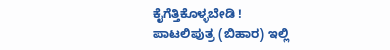ಕೈಗೆತ್ತಿಕೊಳ್ಳಬೇಡಿ !
ಪಾಟಲಿಪುತ್ರ (ಬಿಹಾರ) ಇಲ್ಲಿ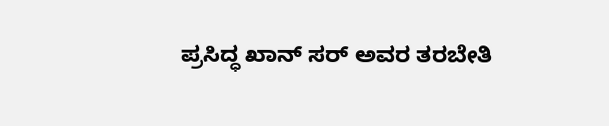ಪ್ರಸಿದ್ಧ ಖಾನ್ ಸರ್ ಅವರ ತರಬೇತಿ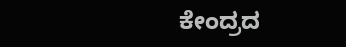ಕೇಂದ್ರದ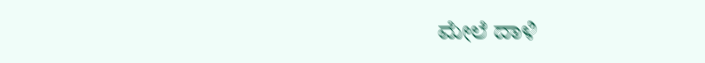ಮೇಲೆ ದಾಳಿ